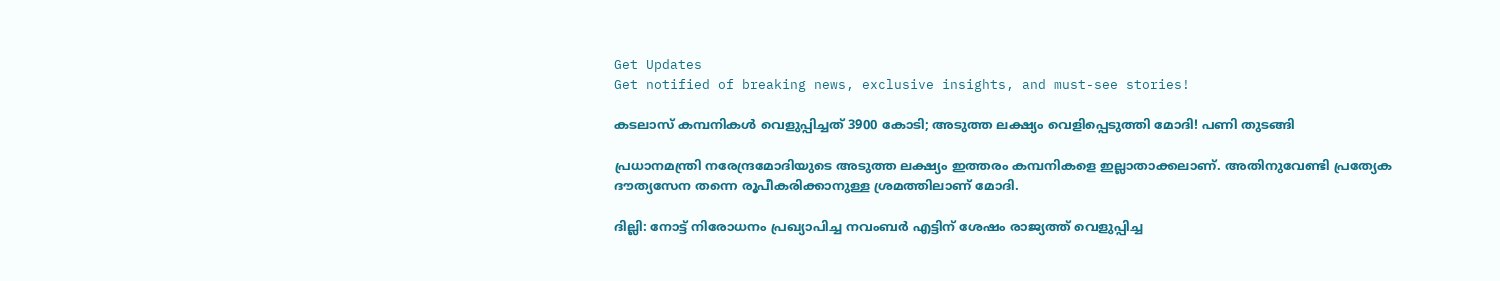Get Updates
Get notified of breaking news, exclusive insights, and must-see stories!

കടലാസ് കമ്പനികള്‍ വെളുപ്പിച്ചത് 3900 കോടി; അടുത്ത ലക്ഷ്യം വെളിപ്പെടുത്തി മോദി! പണി തുടങ്ങി

പ്രധാനമന്ത്രി നരേന്ദ്രമോദിയുടെ അടുത്ത ലക്ഷ്യം ഇത്തരം കമ്പനികളെ ഇല്ലാതാക്കലാണ്. അതിനുവേണ്ടി പ്രത്യേക ദൗത്യസേന തന്നെ രൂപീകരിക്കാനുള്ള ശ്രമത്തിലാണ് മോദി.

ദില്ലി: നോട്ട് നിരോധനം പ്രഖ്യാപിച്ച നവംബര്‍ എട്ടിന് ശേഷം രാജ്യത്ത് വെളുപ്പിച്ച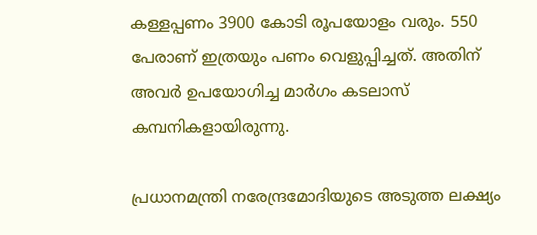കള്ളപ്പണം 3900 കോടി രൂപയോളം വരും. 550 പേരാണ് ഇത്രയും പണം വെളുപ്പിച്ചത്. അതിന് അവര്‍ ഉപയോഗിച്ച മാര്‍ഗം കടലാസ് കമ്പനികളായിരുന്നു.

പ്രധാനമന്ത്രി നരേന്ദ്രമോദിയുടെ അടുത്ത ലക്ഷ്യം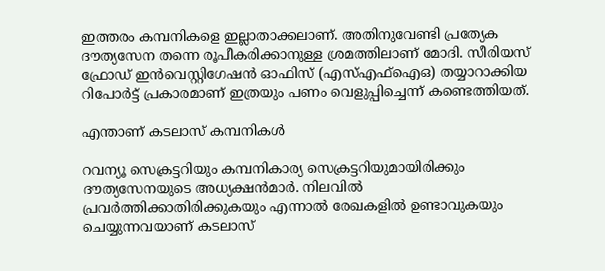ഇത്തരം കമ്പനികളെ ഇല്ലാതാക്കലാണ്. അതിനുവേണ്ടി പ്രത്യേക ദൗത്യസേന തന്നെ രൂപീകരിക്കാനുള്ള ശ്രമത്തിലാണ് മോദി. സീരിയസ് ഫ്രോഡ് ഇന്‍വെസ്റ്റിഗേഷന്‍ ഓഫിസ് (എസ്എഫ്‌ഐഒ) തയ്യാറാക്കിയ റിപോര്‍ട്ട് പ്രകാരമാണ് ഇത്രയും പണം വെളുപ്പിച്ചെന്ന് കണ്ടെത്തിയത്.

എന്താണ് കടലാസ് കമ്പനികള്‍

റവന്യൂ സെക്രട്ടറിയും കമ്പനികാര്യ സെക്രട്ടറിയുമായിരിക്കും ദൗത്യസേനയുടെ അധ്യക്ഷന്‍മാര്‍. നിലവില്‍ പ്രവര്‍ത്തിക്കാതിരിക്കുകയും എന്നാല്‍ രേഖകളില്‍ ഉണ്ടാവുകയും ചെയ്യുന്നവയാണ് കടലാസ്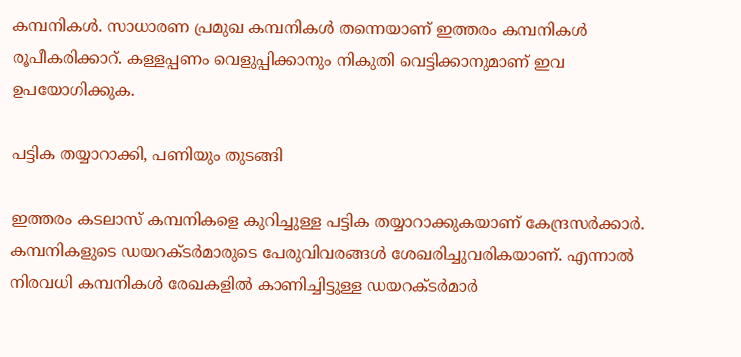കമ്പനികള്‍. സാധാരണ പ്രമുഖ കമ്പനികള്‍ തന്നെയാണ് ഇത്തരം കമ്പനികള്‍ രൂപീകരിക്കാറ്. കള്ളപ്പണം വെളുപ്പിക്കാനും നികുതി വെട്ടിക്കാനുമാണ് ഇവ ഉപയോഗിക്കുക.

പട്ടിക തയ്യാറാക്കി, പണിയും തുടങ്ങി

ഇത്തരം കടലാസ് കമ്പനികളെ കുറിച്ചുള്ള പട്ടിക തയ്യാറാക്കുകയാണ് കേന്ദ്രസര്‍ക്കാര്‍. കമ്പനികളുടെ ഡയറക്ടര്‍മാരുടെ പേരുവിവരങ്ങള്‍ ശേഖരിച്ചുവരികയാണ്. എന്നാല്‍ നിരവധി കമ്പനികള്‍ രേഖകളില്‍ കാണിച്ചിട്ടുള്ള ഡയറക്ടര്‍മാര്‍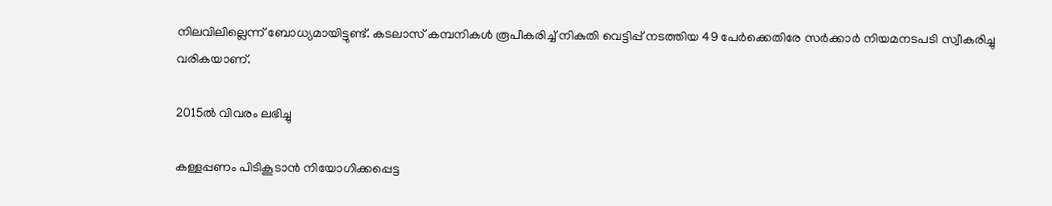നിലവിലില്ലെന്ന് ബോധ്യമായിട്ടുണ്ട്. കടലാസ് കമ്പനികള്‍ രൂപീകരിച്ച് നികുതി വെട്ടിപ്പ് നടത്തിയ 49 പേര്‍ക്കെതിരേ സര്‍ക്കാര്‍ നിയമനടപടി സ്വീകരിച്ചു വരികയാണ്.

2015ല്‍ വിവരം ലഭിച്ചു

കള്ളപ്പണം പിടികൂടാന്‍ നിയോഗിക്കപ്പെട്ട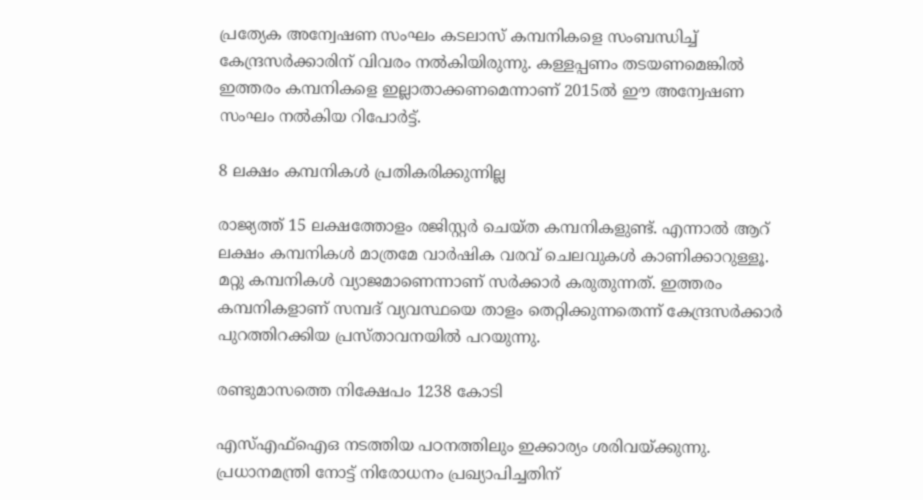പ്രത്യേക അന്വേഷണ സംഘം കടലാസ് കമ്പനികളെ സംബന്ധിച്ച് കേന്ദ്രസര്‍ക്കാരിന് വിവരം നല്‍കിയിരുന്നു. കള്ളപ്പണം തടയണമെങ്കില്‍ ഇത്തരം കമ്പനികളെ ഇല്ലാതാക്കണമെന്നാണ് 2015ല്‍ ഈ അന്വേഷണ സംഘം നല്‍കിയ റിപോര്‍ട്ട്.

8 ലക്ഷം കമ്പനികള്‍ പ്രതികരിക്കുന്നില്ല

രാജ്യത്ത് 15 ലക്ഷത്തോളം രജിസ്റ്റര്‍ ചെയ്ത കമ്പനികളുണ്ട്. എന്നാല്‍ ആറ് ലക്ഷം കമ്പനികള്‍ മാത്രമേ വാര്‍ഷിക വരവ് ചെലവുകള്‍ കാണിക്കാറുള്ളൂ. മറ്റു കമ്പനികള്‍ വ്യാജമാണെന്നാണ് സര്‍ക്കാര്‍ കരുതുന്നത്. ഇത്തരം കമ്പനികളാണ് സമ്പദ് വ്യവസ്ഥയെ താളം തെറ്റിക്കുന്നതെന്ന് കേന്ദ്രസര്‍ക്കാര്‍ പുറത്തിറക്കിയ പ്രസ്താവനയില്‍ പറയുന്നു.

രണ്ടുമാസത്തെ നിക്ഷേപം 1238 കോടി

എസ്എഫ്‌ഐഒ നടത്തിയ പഠനത്തിലും ഇക്കാര്യം ശരിവയ്ക്കുന്നു. പ്രധാനമന്ത്രി നോട്ട് നിരോധനം പ്രഖ്യാപിച്ചതിന്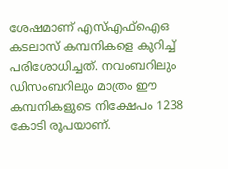ശേഷമാണ് എസ്എഫ്‌ഐഒ കടലാസ് കമ്പനികളെ കുറിച്ച് പരിശോധിച്ചത്. നവംബറിലും ഡിസംബറിലും മാത്രം ഈ കമ്പനികളുടെ നിക്ഷേപം 1238 കോടി രൂപയാണ്.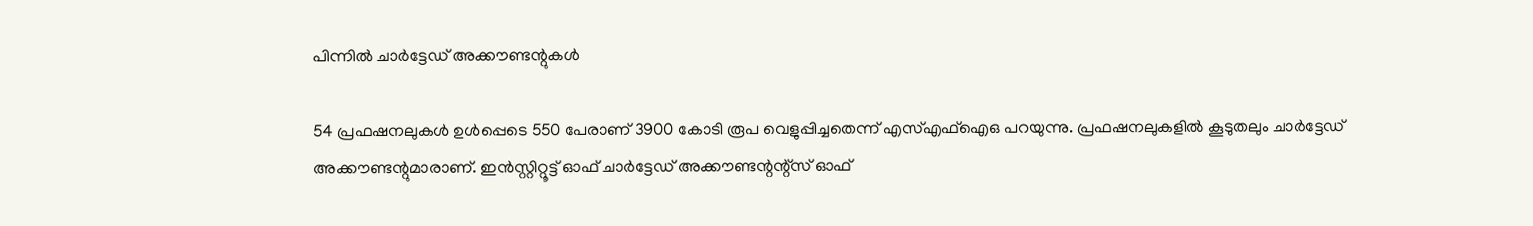പിന്നില്‍ ചാര്‍ട്ടേഡ് അക്കൗണ്ടന്റുകള്‍

54 പ്രഫഷനലുകള്‍ ഉള്‍പ്പെടെ 550 പേരാണ് 3900 കോടി രൂപ വെളുപ്പിച്ചതെന്ന് എസ്എഫ്‌ഐഒ പറയുന്നു. പ്രഫഷനലുകളില്‍ കൂടുതലും ചാര്‍ട്ടേഡ് അക്കൗണ്ടന്റുമാരാണ്. ഇന്‍സ്റ്റിറ്റൂട്ട് ഓഫ് ചാര്‍ട്ടേഡ് അക്കൗണ്ടന്റന്റ്‌സ് ഓഫ്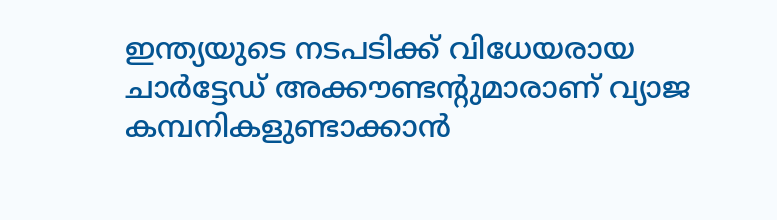ഇന്ത്യയുടെ നടപടിക്ക് വിധേയരായ ചാര്‍ട്ടേഡ് അക്കൗണ്ടന്റുമാരാണ് വ്യാജ കമ്പനികളുണ്ടാക്കാന്‍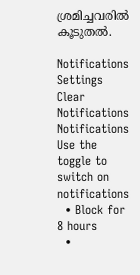ശ്രമിച്ചവരില്‍ കൂടുതല്‍.

Notifications
Settings
Clear Notifications
Notifications
Use the toggle to switch on notifications
  • Block for 8 hours
  •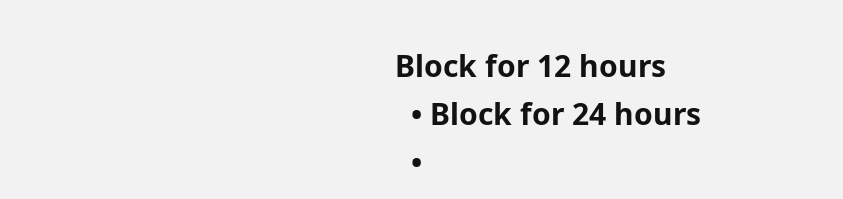Block for 12 hours
  • Block for 24 hours
  •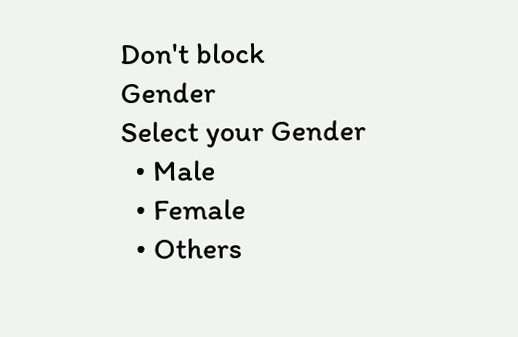Don't block
Gender
Select your Gender
  • Male
  • Female
  • Others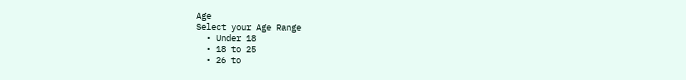Age
Select your Age Range
  • Under 18
  • 18 to 25
  • 26 to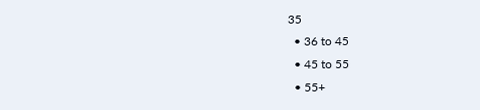35
  • 36 to 45
  • 45 to 55
  • 55+